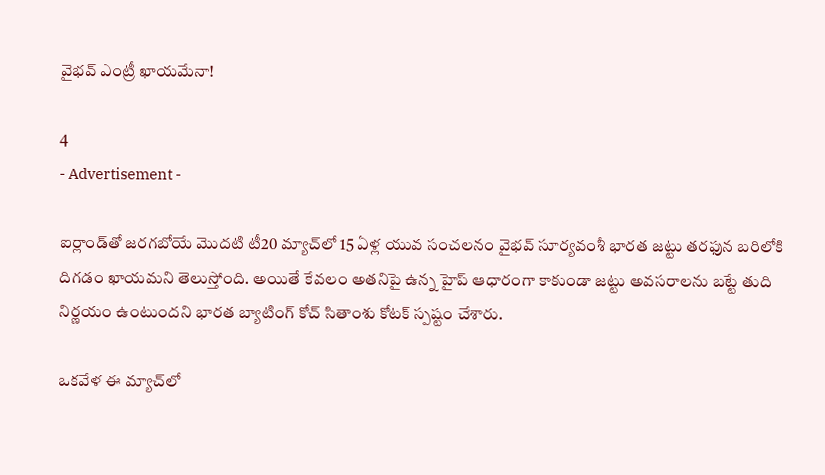వైభవ్ ఎంట్రీ ఖాయమేనా!

4
- Advertisement -

ఐర్లాండ్‌తో జరగబోయే మొదటి టీ20 మ్యాచ్‌లో 15 ఏళ్ల యువ సంచలనం వైభవ్ సూర్యవంశీ భారత జట్టు తరఫున బరిలోకి దిగడం ఖాయమని తెలుస్తోంది. అయితే కేవలం అతనిపై ఉన్న హైప్ ఆధారంగా కాకుండా జట్టు అవసరాలను బట్టే తుది నిర్ణయం ఉంటుందని భారత బ్యాటింగ్ కోచ్ సితాంశు కోటక్ స్పష్టం చేశారు.

ఒకవేళ ఈ మ్యాచ్‌లో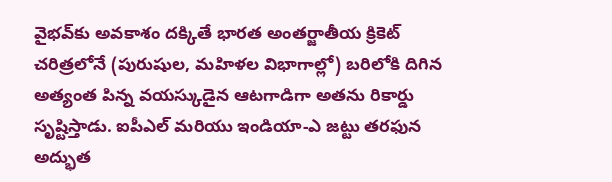వైభవ్‌కు అవకాశం దక్కితే భారత అంతర్జాతీయ క్రికెట్ చరిత్రలోనే (పురుషుల, మహిళల విభాగాల్లో) బరిలోకి దిగిన అత్యంత పిన్న వయస్కుడైన ఆటగాడిగా అతను రికార్డు సృష్టిస్తాడు. ఐపీఎల్ మరియు ఇండియా-ఎ జట్టు తరఫున అద్భుత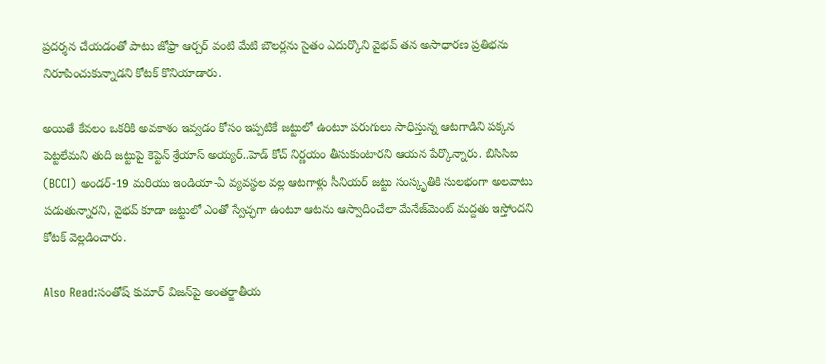ప్రదర్శన చేయడంతో పాటు జోఫ్రా ఆర్చర్ వంటి మేటి బౌలర్లను సైతం ఎదుర్కొని వైభవ్ తన అసాధారణ ప్రతిభను నిరూపించుకున్నాడని కోటక్ కొనియాడారు.

అయితే కేవలం ఒకరికి అవకాశం ఇవ్వడం కోసం ఇప్పటికే జట్టులో ఉంటూ పరుగులు సాధిస్తున్న ఆటగాడిని పక్కన పెట్టలేమని తుది జట్టుపై కెప్టెన్ శ్రేయాస్ అయ్యర్..హెడ్ కోచ్ నిర్ణయం తీసుకుంటారని ఆయన పేర్కొన్నారు. బిసిసిఐ (BCCI) అండర్-19 మరియు ఇండియా-ఏ వ్యవస్థల వల్ల ఆటగాళ్లు సీనియర్ జట్టు సంస్కృతికి సులభంగా అలవాటు పడుతున్నారని, వైభవ్ కూడా జట్టులో ఎంతో స్వేచ్ఛగా ఉంటూ ఆటను ఆస్వాదించేలా మేనేజ్‌మెంట్ మద్దతు ఇస్తోందని కోటక్ వెల్లడించారు.

Also Read:సంతోష్ కుమార్ విజన్‌పై అంతర్జాతీయ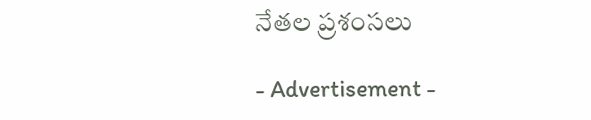నేతల ప్రశంసలు

- Advertisement -